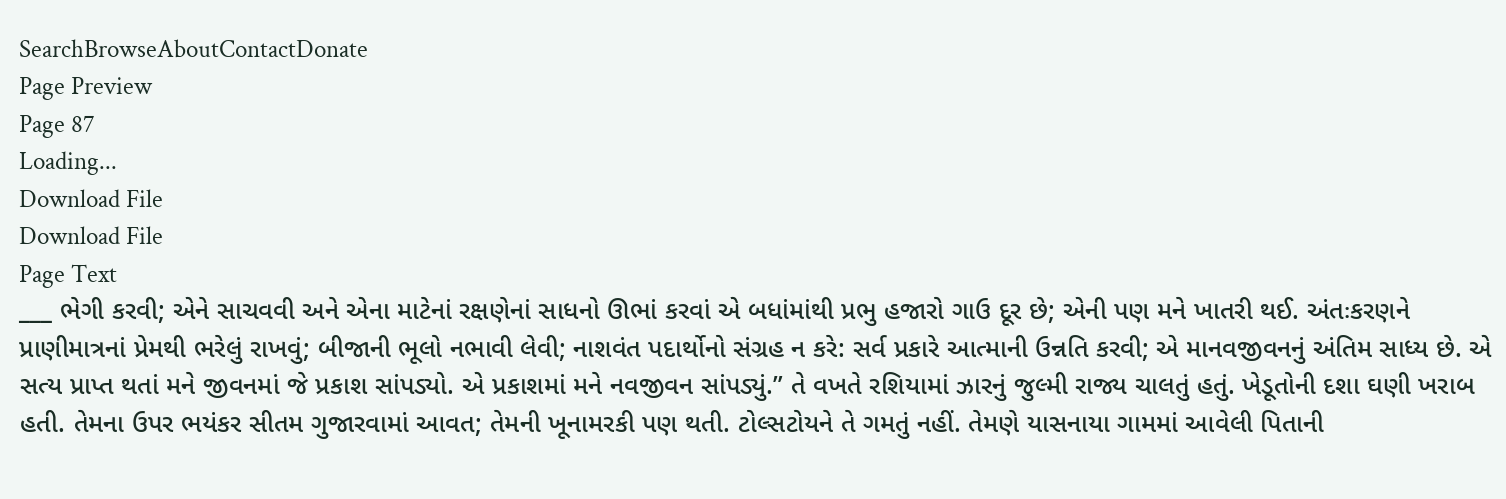SearchBrowseAboutContactDonate
Page Preview
Page 87
Loading...
Download File
Download File
Page Text
___ ભેગી કરવી; એને સાચવવી અને એના માટેનાં રક્ષણેનાં સાધનો ઊભાં કરવાં એ બધાંમાંથી પ્રભુ હજારો ગાઉ દૂર છે; એની પણ મને ખાતરી થઈ. અંતઃકરણને પ્રાણીમાત્રનાં પ્રેમથી ભરેલું રાખવું; બીજાની ભૂલો નભાવી લેવી; નાશવંત પદાર્થોનો સંગ્રહ ન કરે: સર્વ પ્રકારે આત્માની ઉન્નતિ કરવી; એ માનવજીવનનું અંતિમ સાધ્ય છે. એ સત્ય પ્રાપ્ત થતાં મને જીવનમાં જે પ્રકાશ સાંપડ્યો. એ પ્રકાશમાં મને નવજીવન સાંપડ્યું.” તે વખતે રશિયામાં ઝારનું જુલ્મી રાજ્ય ચાલતું હતું. ખેડૂતોની દશા ઘણી ખરાબ હતી. તેમના ઉપર ભયંકર સીતમ ગુજારવામાં આવત; તેમની ખૂનામરકી પણ થતી. ટોલ્સટોયને તે ગમતું નહીં. તેમણે યાસનાયા ગામમાં આવેલી પિતાની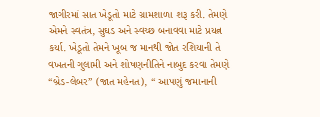જાગીરમાં સાત ખેડૂતો માટે ગ્રામશાળા શરૂ કરી. તેમણે એમને સ્વતંત્ર, સુઘડ અને સ્વચ્છ બનાવવા માટે પ્રયત્ન કર્યા. ખેડૂતો તેમને ખૂબ જ માનથી જોત રશિયાની તે વખતની ગુલામી અને શોષણનીતિને નાબુદ કરવા તેમણે “બ્રેડ-લેબર” (જાત મહેનત), “ આપણું જમાનાની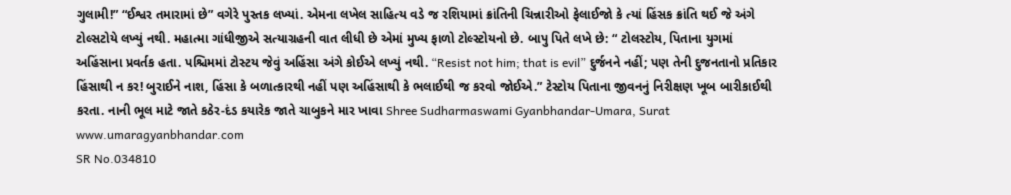ગુલામી!” “ઈશ્વર તમારામાં છે” વગેરે પુસ્તક લખ્યાં. એમના લખેલ સાહિત્ય વડે જ રશિયામાં ક્રાંતિની ચિન્નારીઓ ફેલાઈજો કે ત્યાં હિંસક ક્રાંતિ થઈ જે અંગે ટોલ્સટોયે લખ્યું નથી. મહાત્મા ગાંધીજીએ સત્યાગ્રહની વાત લીધી છે એમાં મુખ્ય ફાળો ટોલ્સ્ટોયનો છે. બાપુ પિતે લખે છે: “ ટોલસ્ટોય, પિતાના યુગમાં અહિંસાના પ્રવર્તક હતા. પશ્ચિમમાં ટોસ્ટય જેવું અહિંસા અંગે કોઈએ લખ્યું નથી. “Resist not him; that is evil” દુર્જનને નહીં; પણ તેની દુજનતાનો પ્રતિકાર હિંસાથી ન કર! બુરાઈને નાશ, હિંસા કે બળાત્કારથી નહીં પણ અહિંસાથી કે ભલાઈથી જ કરવો જોઈએ.” ટેસ્ટોય પિતાના જીવનનું નિરીક્ષણ ખૂબ બારીકાઈથી કરતા. નાની ભૂલ માટે જાતે કઠેર-દંડ કયારેક જાતે ચાબુકને માર ખાવા Shree Sudharmaswami Gyanbhandar-Umara, Surat www.umaragyanbhandar.com
SR No.034810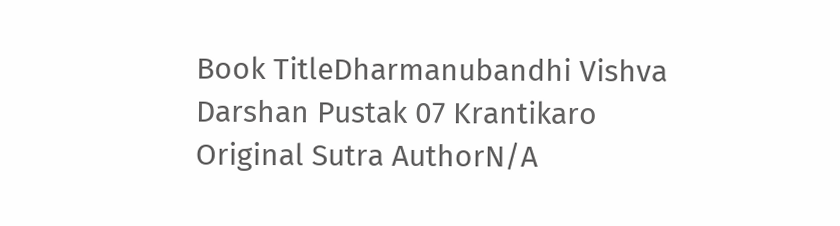Book TitleDharmanubandhi Vishva Darshan Pustak 07 Krantikaro
Original Sutra AuthorN/A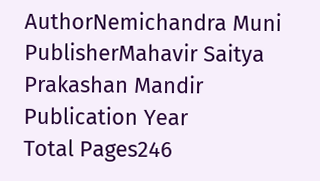AuthorNemichandra Muni
PublisherMahavir Saitya Prakashan Mandir
Publication Year
Total Pages246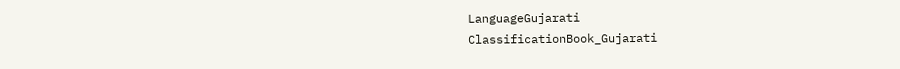LanguageGujarati
ClassificationBook_Gujarati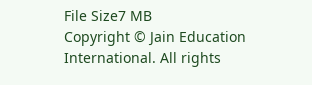File Size7 MB
Copyright © Jain Education International. All rights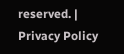reserved. | Privacy Policy